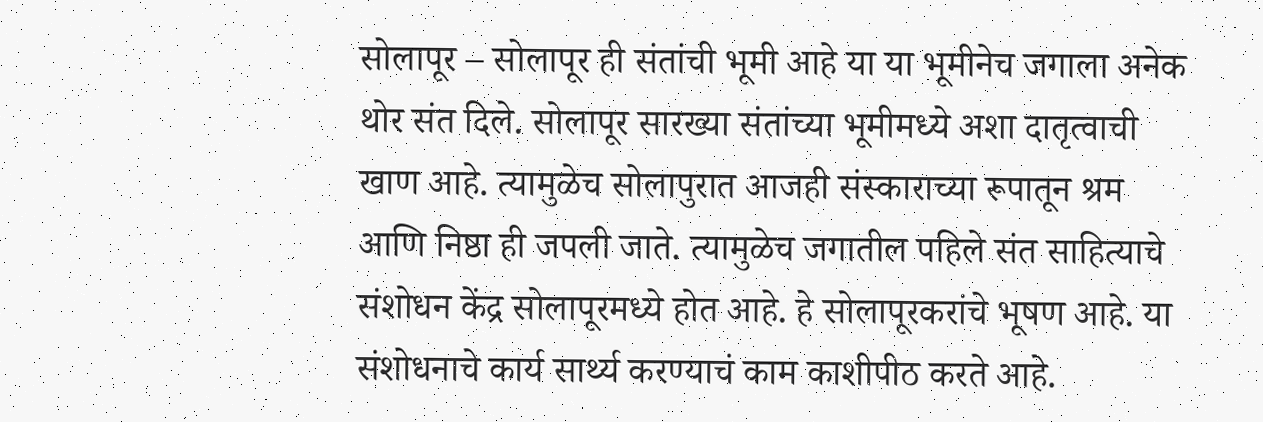सोलापूर – सोलापूर ही संतांची भूमी आहे या या भूमीनेच जगाला अनेक थोर संत दिले. सोलापूर सारख्या संतांच्या भूमीमध्ये अशा दातृत्वाची खाण आहे. त्यामुळेच सोलापुरात आजही संस्काराच्या रूपातून श्रम आणि निष्ठा ही जपली जाते. त्यामुळेच जगातील पहिले संत साहित्याचे संशोधन केंद्र सोलापूरमध्ये होत आहे. हे सोलापूरकरांचे भूषण आहे. या संशोधनाचे कार्य सार्थ्य करण्याचं काम काशीपीठ करते आहे.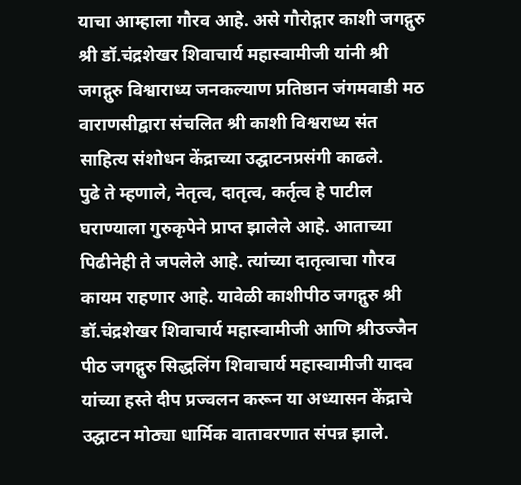याचा आम्हाला गौरव आहे. असे गौरोद्गार काशी जगद्गुरु श्री डॉ.चंद्रशेखर शिवाचार्य महास्वामीजी यांनी श्री जगद्गुरु विश्वाराध्य जनकल्याण प्रतिष्ठान जंगमवाडी मठ वाराणसीद्वारा संचलित श्री काशी विश्वराध्य संत साहित्य संशोधन केंद्राच्या उद्घाटनप्रसंगी काढले.
पुढे ते म्हणाले, नेतृत्व, दातृत्व, कर्तृत्व हे पाटील घराण्याला गुरुकृपेने प्राप्त झालेले आहे. आताच्या पिढीनेही ते जपलेले आहे. त्यांच्या दातृत्वाचा गौरव कायम राहणार आहे. यावेळी काशीपीठ जगद्गुरु श्री डॉ.चंद्रशेखर शिवाचार्य महास्वामीजी आणि श्रीउज्जैन पीठ जगद्गुरु सिद्धलिंग शिवाचार्य महास्वामीजी यादव यांच्या हस्ते दीप प्रज्वलन करून या अध्यासन केंद्राचे उद्घाटन मोठ्या धार्मिक वातावरणात संपन्न झाले.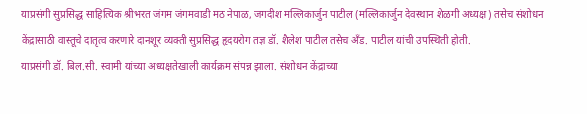याप्रसंगी सुप्रसिद्ध साहित्यिक श्रीभरत जंगम जंगमवाडी मठ नेपाळ, जगदीश मल्लिकार्जुन पाटील (मल्लिकार्जुन देवस्थान शेळगी अध्यक्ष) तसेच संशोधन केंद्रासाठी वास्तूचे दातृत्व करणारे दानशूर व्यक्ती सुप्रसिद्ध हृदयरोग तज्ञ डॉ. शैलेश पाटील तसेच अँड. पाटील यांची उपस्थिती होती.
याप्रसंगी डॉ. बिल.सी. स्वामी यांच्या अध्यक्षतेखाली कार्यक्रम संपन्न झाला. संशोधन केंद्राच्या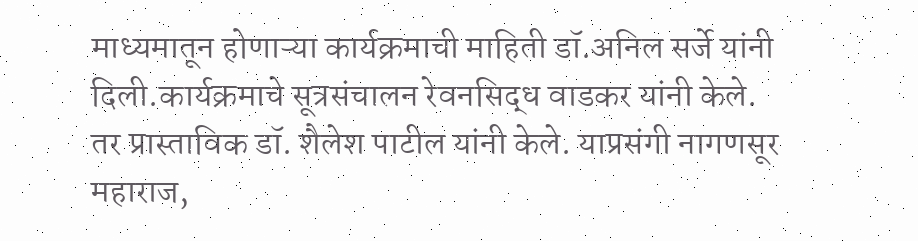माध्यमातून होणाऱ्या कार्यक्रमाची माहिती डॉ.अनिल सर्जे यांनी दिली.कार्यक्रमाचे सूत्रसंचालन रेवनसिद्ध वाडकर यांनी केले. तर प्रास्ताविक डॉ. शैलेश पाटील यांनी केले. याप्रसंगी नागणसूर महाराज,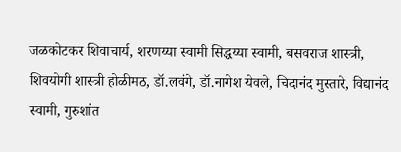जळकोटकर शिवाचार्य, शरणय्या स्वामी सिद्धय्या स्वामी, बसवराज शास्त्री, शिवयोगी शास्त्री होळीमठ, डॉ.लवंगे, डॉ.नागेश येवले, चिदानंद मुस्तारे, विद्यानंद स्वामी, गुरुशांत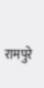रामपुरे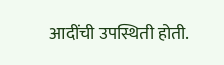आदींची उपस्थिती होती.